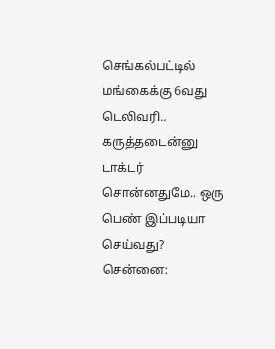செங்கல்பட்டில் மங்கைக்கு 6வது டெலிவரி.. கருத்தடைன்னு டாக்டர் சொன்னதுமே.. ஒரு பெண் இப்படியா செய்வது?
சென்னை: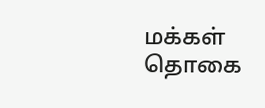மக்கள் தொகை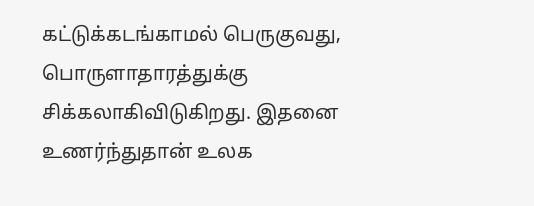கட்டுக்கடங்காமல் பெருகுவது, பொருளாதாரத்துக்கு சிக்கலாகிவிடுகிறது. இதனை உணர்ந்துதான் உலக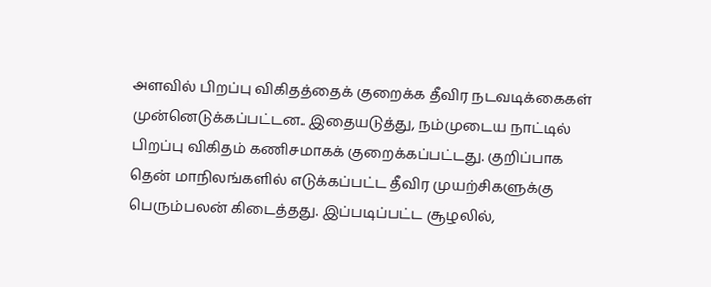அளவில் பிறப்பு விகிதத்தைக் குறைக்க தீவிர நடவடிக்கைகள் முன்னெடுக்கப்பட்டன.. இதையடுத்து, நம்முடைய நாட்டில் பிறப்பு விகிதம் கணிசமாகக் குறைக்கப்பட்டது. குறிப்பாக தென் மாநிலங்களில் எடுக்கப்பட்ட தீவிர முயற்சிகளுக்கு பெரும்பலன் கிடைத்தது. இப்படிப்பட்ட சூழலில்,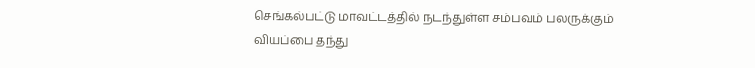செங்கல்பட்டு மாவட்டத்தில் நடந்துள்ள சம்பவம் பலருக்கும் வியப்பை தந்து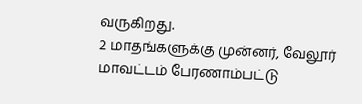வருகிறது.
2 மாதங்களுக்கு முன்னர், வேலூர் மாவட்டம் பேரணாம்பட்டு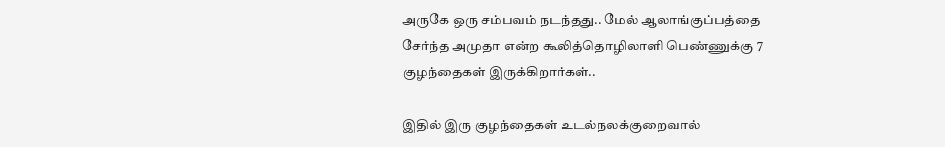அருகே ஒரு சம்பவம் நடந்தது.. மேல் ஆலாங்குப்பத்தை சேர்ந்த அமுதா என்ற கூலித்தொழிலாளி பெண்ணுக்கு 7 குழந்தைகள் இருக்கிறார்கள்..

இதில் இரு குழந்தைகள் உடல்நலக்குறைவால்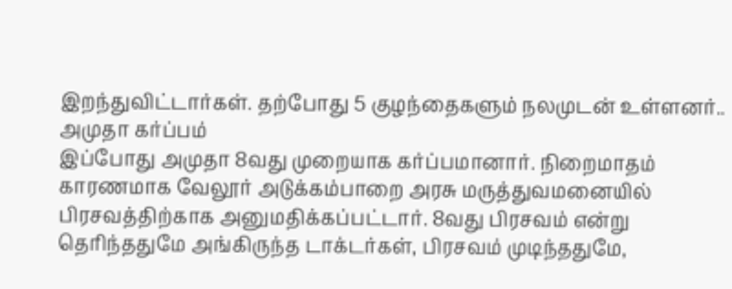இறந்துவிட்டார்கள். தற்போது 5 குழந்தைகளும் நலமுடன் உள்ளனர்..
அமுதா கர்ப்பம்
இப்போது அமுதா 8வது முறையாக கர்ப்பமானார். நிறைமாதம் காரணமாக வேலூர் அடுக்கம்பாறை அரசு மருத்துவமனையில் பிரசவத்திற்காக அனுமதிக்கப்பட்டார். 8வது பிரசவம் என்று தெரிந்ததுமே அங்கிருந்த டாக்டர்கள், பிரசவம் முடிந்ததுமே,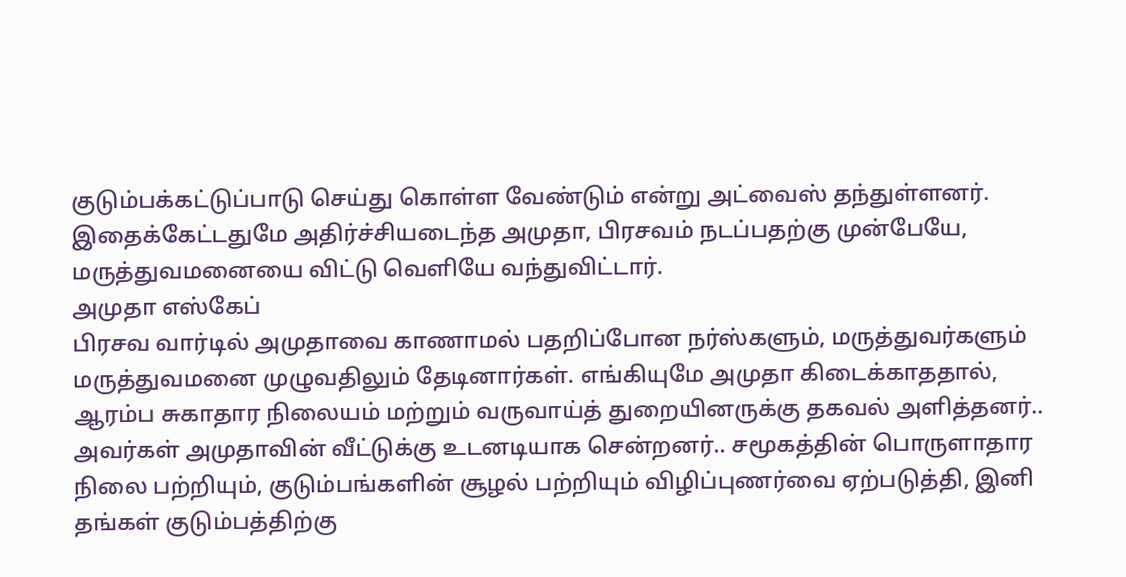குடும்பக்கட்டுப்பாடு செய்து கொள்ள வேண்டும் என்று அட்வைஸ் தந்துள்ளனர்.
இதைக்கேட்டதுமே அதிர்ச்சியடைந்த அமுதா, பிரசவம் நடப்பதற்கு முன்பேயே, மருத்துவமனையை விட்டு வெளியே வந்துவிட்டார்.
அமுதா எஸ்கேப்
பிரசவ வார்டில் அமுதாவை காணாமல் பதறிப்போன நர்ஸ்களும், மருத்துவர்களும் மருத்துவமனை முழுவதிலும் தேடினார்கள். எங்கியுமே அமுதா கிடைக்காததால், ஆரம்ப சுகாதார நிலையம் மற்றும் வருவாய்த் துறையினருக்கு தகவல் அளித்தனர்..
அவர்கள் அமுதாவின் வீட்டுக்கு உடனடியாக சென்றனர்.. சமூகத்தின் பொருளாதார நிலை பற்றியும், குடும்பங்களின் சூழல் பற்றியும் விழிப்புணர்வை ஏற்படுத்தி, இனி தங்கள் குடும்பத்திற்கு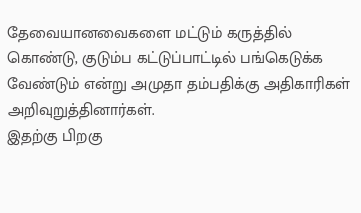தேவையானவைகளை மட்டும் கருத்தில் கொண்டு, குடும்ப கட்டுப்பாட்டில் பங்கெடுக்க வேண்டும் என்று அமுதா தம்பதிக்கு அதிகாரிகள் அறிவுறுத்தினார்கள்.
இதற்கு பிறகு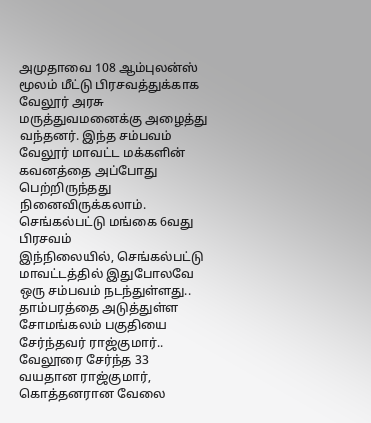அமுதாவை 108 ஆம்புலன்ஸ் மூலம் மீட்டு பிரசவத்துக்காக வேலூர் அரசு மருத்துவமனைக்கு அழைத்து வந்தனர். இந்த சம்பவம் வேலூர் மாவட்ட மக்களின் கவனத்தை அப்போது பெற்றிருந்தது நினைவிருக்கலாம்.
செங்கல்பட்டு மங்கை 6வது பிரசவம்
இந்நிலையில், செங்கல்பட்டு மாவட்டத்தில் இதுபோலவே ஒரு சம்பவம் நடந்துள்ளது.. தாம்பரத்தை அடுத்துள்ள சோமங்கலம் பகுதியை சேர்ந்தவர் ராஜ்குமார்.. வேலூரை சேர்ந்த 33 வயதான ராஜ்குமார், கொத்தனரான வேலை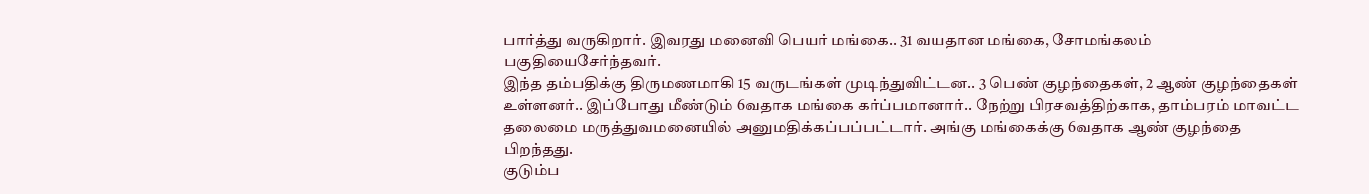பார்த்து வருகிறார். இவரது மனைவி பெயர் மங்கை.. 31 வயதான மங்கை, சோமங்கலம் பகுதியைசேர்ந்தவர்.
இந்த தம்பதிக்கு திருமணமாகி 15 வருடங்கள் முடிந்துவிட்டன.. 3 பெண் குழந்தைகள், 2 ஆண் குழந்தைகள் உள்ளனர்.. இப்போது மீண்டும் 6வதாக மங்கை கர்ப்பமானார்.. நேற்று பிரசவத்திற்காக, தாம்பரம் மாவட்ட தலைமை மருத்துவமனையில் அனுமதிக்கப்பப்பட்டார். அங்கு மங்கைக்கு 6வதாக ஆண் குழந்தை பிறந்தது.
குடும்ப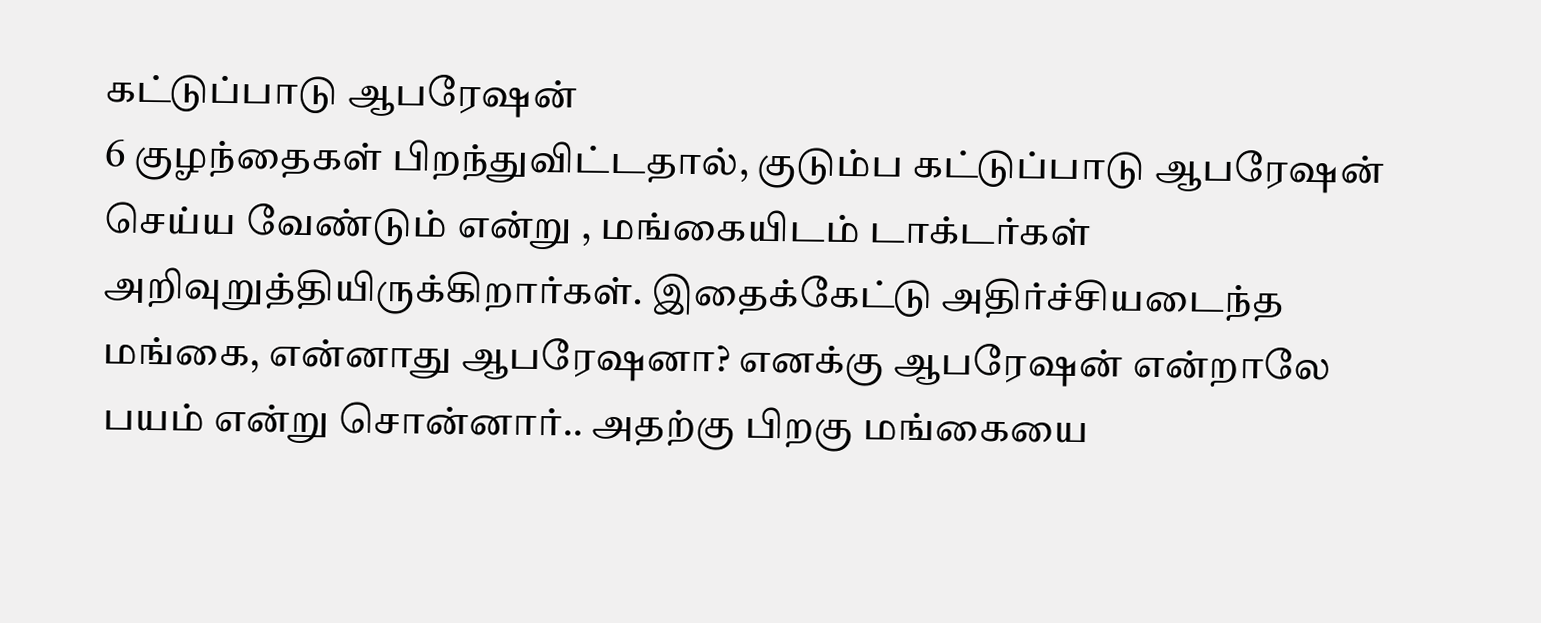கட்டுப்பாடு ஆபரேஷன்
6 குழந்தைகள் பிறந்துவிட்டதால், குடும்ப கட்டுப்பாடு ஆபரேஷன் செய்ய வேண்டும் என்று , மங்கையிடம் டாக்டர்கள் அறிவுறுத்தியிருக்கிறார்கள். இதைக்கேட்டு அதிர்ச்சியடைந்த மங்கை, என்னாது ஆபரேஷனா? எனக்கு ஆபரேஷன் என்றாலே பயம் என்று சொன்னார்.. அதற்கு பிறகு மங்கையை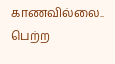காணவில்லை..
பெற்ற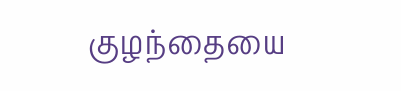குழந்தையை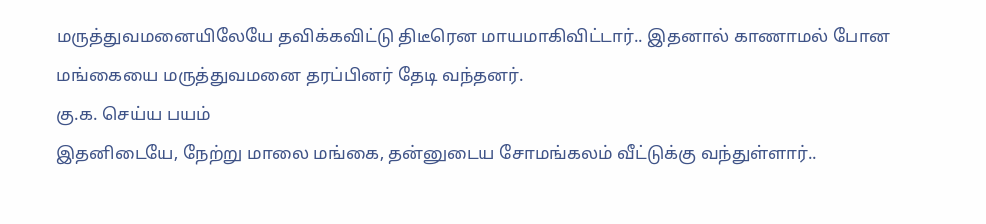மருத்துவமனையிலேயே தவிக்கவிட்டு திடீரென மாயமாகிவிட்டார்.. இதனால் காணாமல் போன மங்கையை மருத்துவமனை தரப்பினர் தேடி வந்தனர்.
கு.க. செய்ய பயம்
இதனிடையே, நேற்று மாலை மங்கை, தன்னுடைய சோமங்கலம் வீட்டுக்கு வந்துள்ளார்..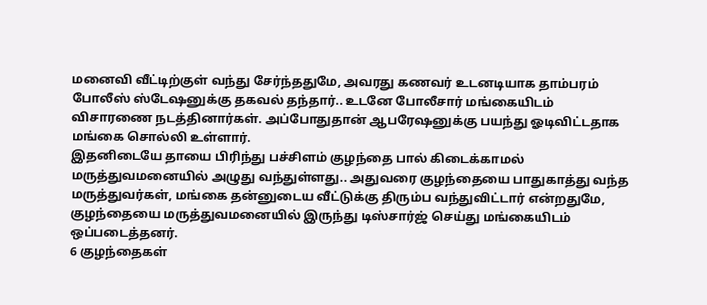மனைவி வீட்டிற்குள் வந்து சேர்ந்ததுமே, அவரது கணவர் உடனடியாக தாம்பரம் போலீஸ் ஸ்டேஷனுக்கு தகவல் தந்தார்.. உடனே போலீசார் மங்கையிடம் விசாரணை நடத்தினார்கள். அப்போதுதான் ஆபரேஷனுக்கு பயந்து ஓடிவிட்டதாக மங்கை சொல்லி உள்ளார்.
இதனிடையே தாயை பிரிந்து பச்சிளம் குழந்தை பால் கிடைக்காமல் மருத்துவமனையில் அழுது வந்துள்ளது.. அதுவரை குழந்தையை பாதுகாத்து வந்த மருத்துவர்கள், மங்கை தன்னுடைய வீட்டுக்கு திரும்ப வந்துவிட்டார் என்றதுமே, குழந்தையை மருத்துவமனையில் இருந்து டிஸ்சார்ஜ் செய்து மங்கையிடம் ஒப்படைத்தனர்.
6 குழந்தைகள்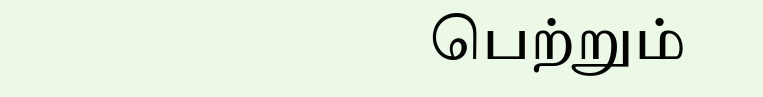பெற்றும்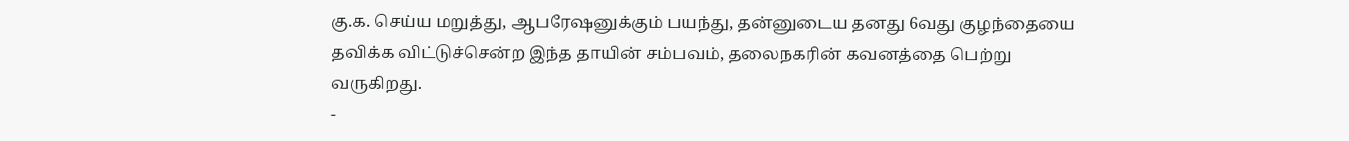கு.க. செய்ய மறுத்து, ஆபரேஷனுக்கும் பயந்து, தன்னுடைய தனது 6வது குழந்தையை தவிக்க விட்டுச்சென்ற இந்த தாயின் சம்பவம், தலைநகரின் கவனத்தை பெற்று வருகிறது.
-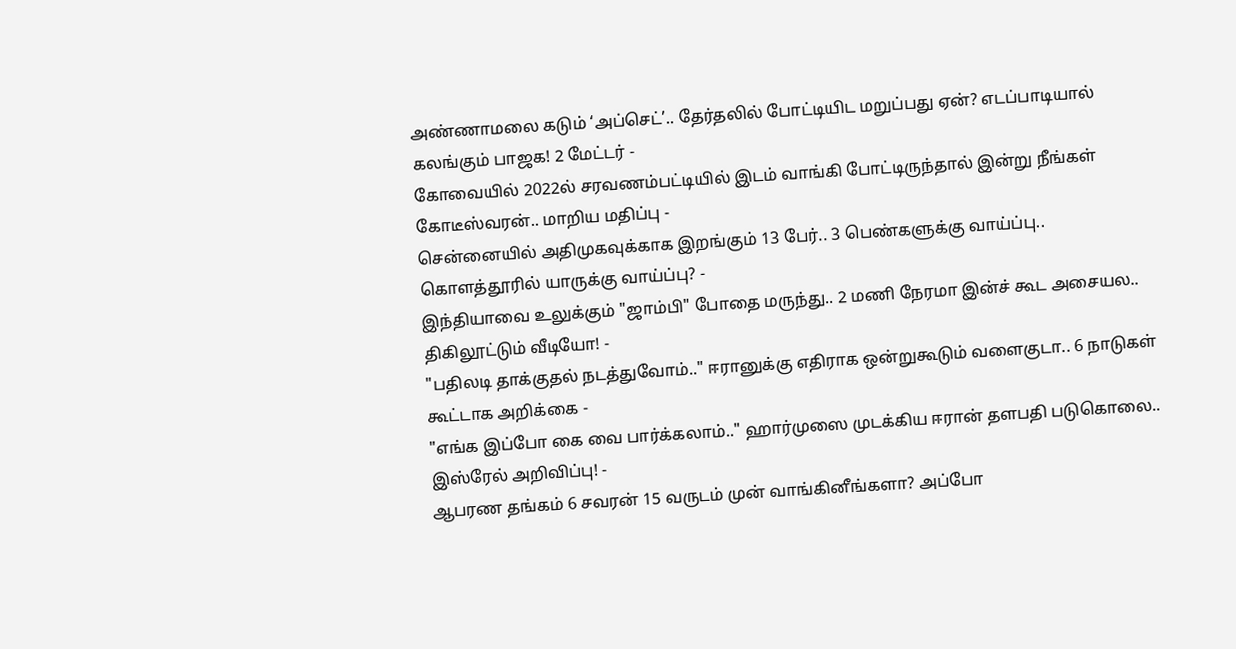அண்ணாமலை கடும் ‘அப்செட்’.. தேர்தலில் போட்டியிட மறுப்பது ஏன்? எடப்பாடியால் கலங்கும் பாஜக! 2 மேட்டர் -
கோவையில் 2022ல் சரவணம்பட்டியில் இடம் வாங்கி போட்டிருந்தால் இன்று நீங்கள் கோடீஸ்வரன்.. மாறிய மதிப்பு -
சென்னையில் அதிமுகவுக்காக இறங்கும் 13 பேர்.. 3 பெண்களுக்கு வாய்ப்பு.. கொளத்தூரில் யாருக்கு வாய்ப்பு? -
இந்தியாவை உலுக்கும் "ஜாம்பி" போதை மருந்து.. 2 மணி நேரமா இன்ச் கூட அசையல.. திகிலூட்டும் வீடியோ! -
"பதிலடி தாக்குதல் நடத்துவோம்.." ஈரானுக்கு எதிராக ஒன்றுகூடும் வளைகுடா.. 6 நாடுகள் கூட்டாக அறிக்கை -
"எங்க இப்போ கை வை பார்க்கலாம்.." ஹார்முஸை முடக்கிய ஈரான் தளபதி படுகொலை.. இஸ்ரேல் அறிவிப்பு! -
ஆபரண தங்கம் 6 சவரன் 15 வருடம் முன் வாங்கினீங்களா? அப்போ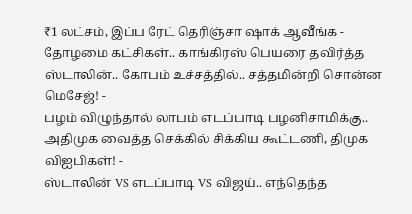₹1 லட்சம், இப்ப ரேட் தெரிஞ்சா ஷாக் ஆவீங்க -
தோழமை கட்சிகள்.. காங்கிரஸ் பெயரை தவிர்த்த ஸ்டாலின்.. கோபம் உச்சத்தில்.. சத்தமின்றி சொன்ன மெசேஜ்! -
பழம் விழுந்தால் லாபம் எடப்பாடி பழனிசாமிக்கு.. அதிமுக வைத்த செக்கில் சிக்கிய கூட்டணி, திமுக விஐபிகள்! -
ஸ்டாலின் VS எடப்பாடி VS விஜய்.. எந்தெந்த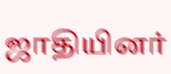ஜாதியினர்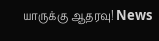யாருக்கு ஆதரவு! News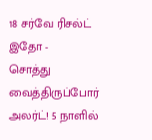18 சர்வே ரிசல்ட் இதோ -
சொத்து வைத்திருப்போர் அலர்ட்! 5 நாளில்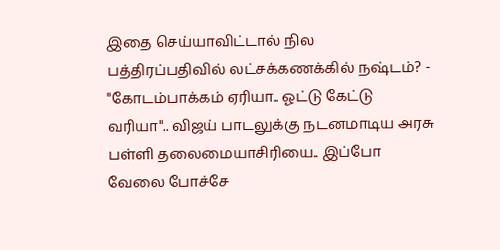இதை செய்யாவிட்டால் நில பத்திரப்பதிவில் லட்சக்கணக்கில் நஷ்டம்? -
"கோடம்பாக்கம் ஏரியா.. ஓட்டு கேட்டு வரியா".. விஜய் பாடலுக்கு நடனமாடிய அரசு பள்ளி தலைமையாசிரியை.. இப்போ வேலை போச்சே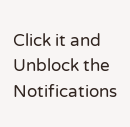Click it and Unblock the Notifications